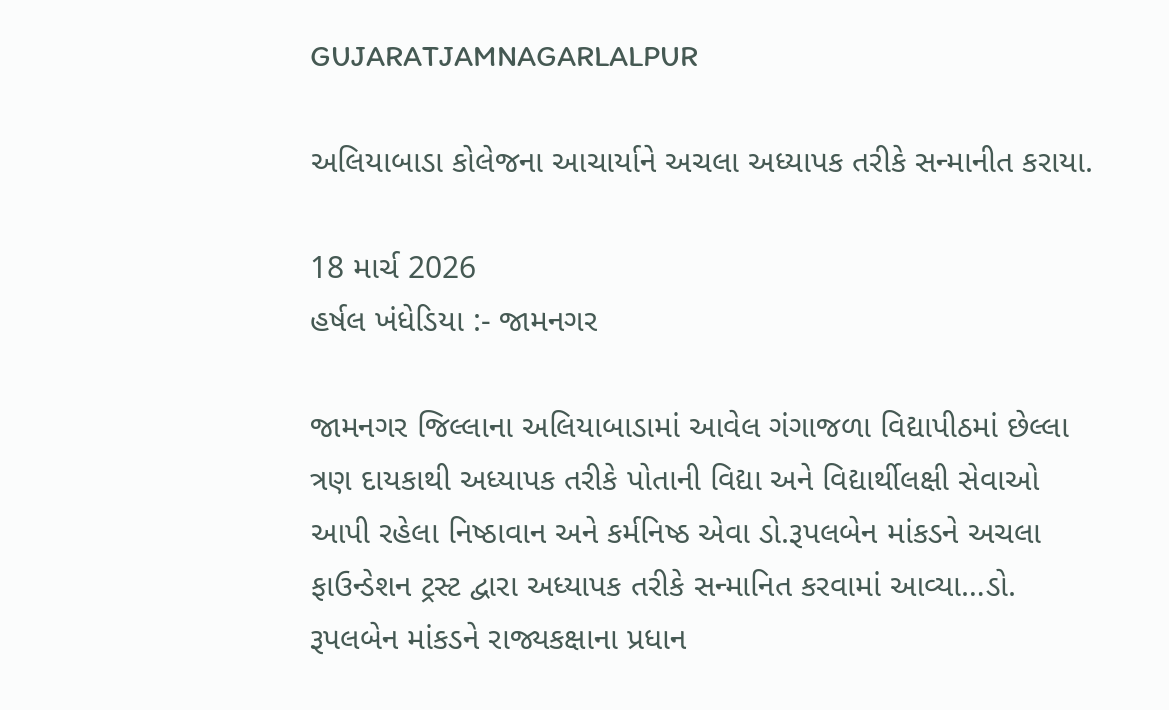GUJARATJAMNAGARLALPUR

અલિયાબાડા કોલેજના આચાર્યાને અચલા અધ્યાપક તરીકે સન્માનીત કરાયા.

18 માર્ચ 2026
હર્ષલ ખંધેડિયા :- જામનગર

જામનગર જિલ્લાના અલિયાબાડામાં આવેલ ગંગાજળા વિદ્યાપીઠમાં છેલ્લા ત્રણ દાયકાથી અધ્યાપક તરીકે પોતાની વિદ્યા અને વિદ્યાર્થીલક્ષી સેવાઓ આપી રહેલા નિષ્ઠાવાન અને કર્મનિષ્ઠ એવા ડો.રૂપલબેન માંકડને અચલા ફાઉન્ડેશન ટ્રસ્ટ દ્વારા અધ્યાપક તરીકે સન્માનિત કરવામાં આવ્યા…ડો. રૂપલબેન માંકડને રાજ્યકક્ષાના પ્રધાન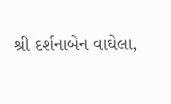શ્રી દર્શનાબેન વાઘેલા,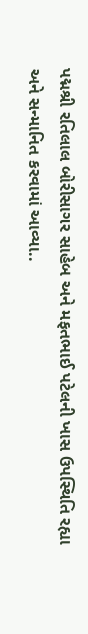પદ્મશ્રી રતિલાલ બોરીસાગર સાહેબ અને મફતભાઈ પટેલની ખાસ ઉપસ્થિતિ રહ્યા અને સન્માનિત કરવામાં આવ્યા..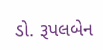ડો. રૂપલબેન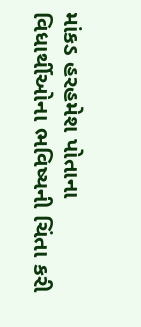માંકડ હરહમેશ પોતાના વિધાર્થીઓના ભવિષ્યની ચિંતા કરી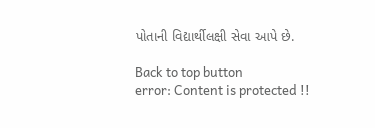પોતાની વિદ્યાર્થીલક્ષી સેવા આપે છે.

Back to top button
error: Content is protected !!